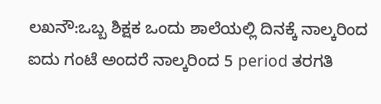ಲಖನೌ:ಒಬ್ಬ ಶಿಕ್ಷಕ ಒಂದು ಶಾಲೆಯಲ್ಲಿ ದಿನಕ್ಕೆ ನಾಲ್ಕರಿಂದ ಐದು ಗಂಟೆ ಅಂದರೆ ನಾಲ್ಕರಿಂದ 5 period ತರಗತಿ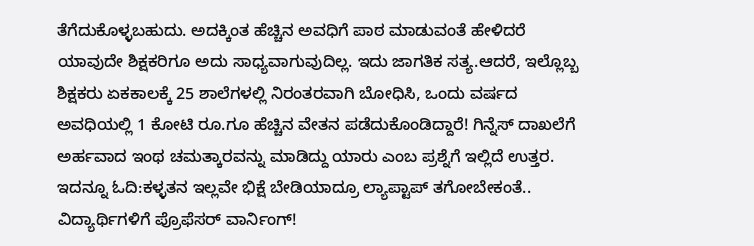ತೆಗೆದುಕೊಳ್ಳಬಹುದು. ಅದಕ್ಕಿಂತ ಹೆಚ್ಚಿನ ಅವಧಿಗೆ ಪಾಠ ಮಾಡುವಂತೆ ಹೇಳಿದರೆ ಯಾವುದೇ ಶಿಕ್ಷಕರಿಗೂ ಅದು ಸಾಧ್ಯವಾಗುವುದಿಲ್ಲ. ಇದು ಜಾಗತಿಕ ಸತ್ಯ.ಆದರೆ, ಇಲ್ಲೊಬ್ಬ ಶಿಕ್ಷಕರು ಏಕಕಾಲಕ್ಕೆ 25 ಶಾಲೆಗಳಲ್ಲಿ ನಿರಂತರವಾಗಿ ಬೋಧಿಸಿ, ಒಂದು ವರ್ಷದ ಅವಧಿಯಲ್ಲಿ 1 ಕೋಟಿ ರೂ.ಗೂ ಹೆಚ್ಚಿನ ವೇತನ ಪಡೆದುಕೊಂಡಿದ್ದಾರೆ! ಗಿನ್ನೆಸ್ ದಾಖಲೆಗೆ ಅರ್ಹವಾದ ಇಂಥ ಚಮತ್ಕಾರವನ್ನು ಮಾಡಿದ್ದು ಯಾರು ಎಂಬ ಪ್ರಶ್ನೆಗೆ ಇಲ್ಲಿದೆ ಉತ್ತರ.
ಇದನ್ನೂ ಓದಿ:ಕಳ್ಳತನ ಇಲ್ಲವೇ ಭಿಕ್ಷೆ ಬೇಡಿಯಾದ್ರೂ ಲ್ಯಾಪ್ಟಾಪ್ ತಗೋಬೇಕಂತೆ.. ವಿದ್ಯಾರ್ಥಿಗಳಿಗೆ ಪ್ರೊಫೆಸರ್ ವಾರ್ನಿಂಗ್!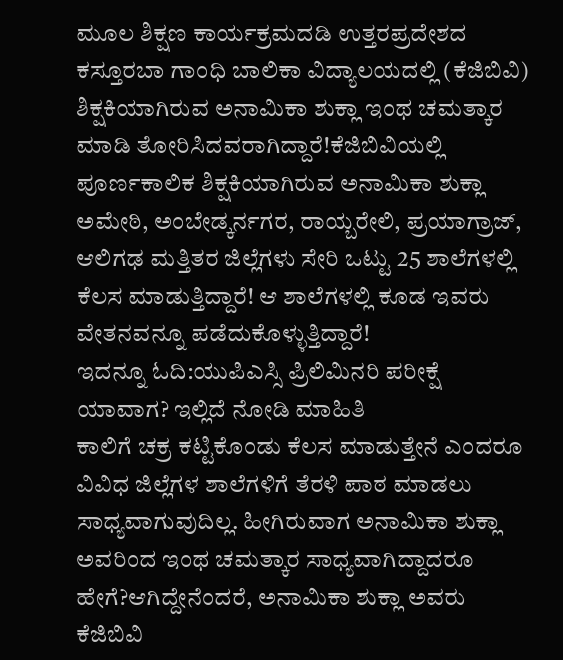ಮೂಲ ಶಿಕ್ಷಣ ಕಾರ್ಯಕ್ರಮದಡಿ ಉತ್ತರಪ್ರದೇಶದ ಕಸ್ತೂರಬಾ ಗಾಂಧಿ ಬಾಲಿಕಾ ವಿದ್ಯಾಲಯದಲ್ಲಿ (ಕೆಜಿಬಿವಿ) ಶಿಕ್ಷಕಿಯಾಗಿರುವ ಅನಾಮಿಕಾ ಶುಕ್ಲಾ ಇಂಥ ಚಮತ್ಕಾರ ಮಾಡಿ ತೋರಿಸಿದವರಾಗಿದ್ದಾರೆ!ಕೆಜಿಬಿವಿಯಲ್ಲಿ ಪೂರ್ಣಕಾಲಿಕ ಶಿಕ್ಷಕಿಯಾಗಿರುವ ಅನಾಮಿಕಾ ಶುಕ್ಲಾ ಅಮೇಠಿ, ಅಂಬೇಡ್ಕರ್ನಗರ, ರಾಯ್ಬರೇಲಿ, ಪ್ರಯಾಗ್ರಾಜ್, ಆಲಿಗಢ ಮತ್ತಿತರ ಜಿಲ್ಲೆಗಳು ಸೇರಿ ಒಟ್ಟು 25 ಶಾಲೆಗಳಲ್ಲಿ ಕೆಲಸ ಮಾಡುತ್ತಿದ್ದಾರೆ! ಆ ಶಾಲೆಗಳಲ್ಲಿ ಕೂಡ ಇವರು ವೇತನವನ್ನೂ ಪಡೆದುಕೊಳ್ಳುತ್ತಿದ್ದಾರೆ!
ಇದನ್ನೂ ಓದಿ:ಯುಪಿಎಸ್ಸಿ ಪ್ರಿಲಿಮಿನರಿ ಪರೀಕ್ಷೆ ಯಾವಾಗ? ಇಲ್ಲಿದೆ ನೋಡಿ ಮಾಹಿತಿ
ಕಾಲಿಗೆ ಚಕ್ರ ಕಟ್ಟಿಕೊಂಡು ಕೆಲಸ ಮಾಡುತ್ತೇನೆ ಎಂದರೂ ವಿವಿಧ ಜಿಲ್ಲೆಗಳ ಶಾಲೆಗಳಿಗೆ ತೆರಳಿ ಪಾಠ ಮಾಡಲು ಸಾಧ್ಯವಾಗುವುದಿಲ್ಲ. ಹೀಗಿರುವಾಗ ಅನಾಮಿಕಾ ಶುಕ್ಲಾ ಅವರಿಂದ ಇಂಥ ಚಮತ್ಕಾರ ಸಾಧ್ಯವಾಗಿದ್ದಾದರೂ ಹೇಗೆ?ಆಗಿದ್ದೇನೆಂದರೆ, ಅನಾಮಿಕಾ ಶುಕ್ಲಾ ಅವರು ಕೆಜಿಬಿವಿ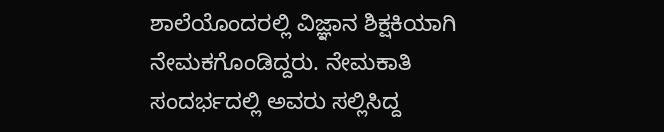ಶಾಲೆಯೊಂದರಲ್ಲಿ ವಿಜ್ಞಾನ ಶಿಕ್ಷಕಿಯಾಗಿ ನೇಮಕಗೊಂಡಿದ್ದರು. ನೇಮಕಾತಿ ಸಂದರ್ಭದಲ್ಲಿ ಅವರು ಸಲ್ಲಿಸಿದ್ದ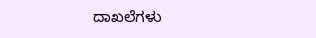ದಾಖಲೆಗಳು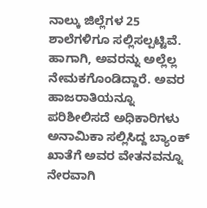ನಾಲ್ಕು ಜಿಲ್ಲೆಗಳ 25 ಶಾಲೆಗಳಿಗೂ ಸಲ್ಲಿಸಲ್ಪಟ್ಟಿವೆ. ಹಾಗಾಗಿ, ಅವರನ್ನು ಅಲ್ಲೆಲ್ಲ ನೇಮಕಗೊಂಡಿದ್ದಾರೆ. ಅವರ ಹಾಜರಾತಿಯನ್ನೂ ಪರಿಶೀಲಿಸದೆ ಅಧಿಕಾರಿಗಳು ಅನಾಮಿಕಾ ಸಲ್ಲಿಸಿದ್ದ ಬ್ಯಾಂಕ್ ಖಾತೆಗೆ ಅವರ ವೇತನವನ್ನೂ ನೇರವಾಗಿ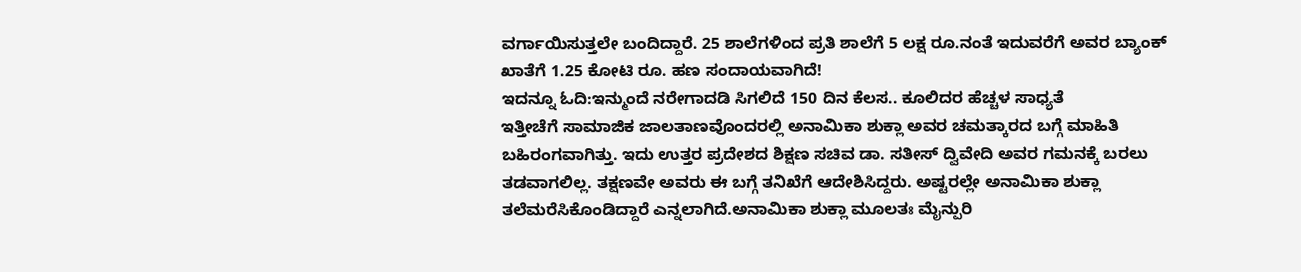ವರ್ಗಾಯಿಸುತ್ತಲೇ ಬಂದಿದ್ದಾರೆ. 25 ಶಾಲೆಗಳಿಂದ ಪ್ರತಿ ಶಾಲೆಗೆ 5 ಲಕ್ಷ ರೂ.ನಂತೆ ಇದುವರೆಗೆ ಅವರ ಬ್ಯಾಂಕ್ ಖಾತೆಗೆ 1.25 ಕೋಟಿ ರೂ. ಹಣ ಸಂದಾಯವಾಗಿದೆ!
ಇದನ್ನೂ ಓದಿ:ಇನ್ಮುಂದೆ ನರೇಗಾದಡಿ ಸಿಗಲಿದೆ 150 ದಿನ ಕೆಲಸ.. ಕೂಲಿದರ ಹೆಚ್ಚಳ ಸಾಧ್ಯತೆ
ಇತ್ತೀಚೆಗೆ ಸಾಮಾಜಿಕ ಜಾಲತಾಣವೊಂದರಲ್ಲಿ ಅನಾಮಿಕಾ ಶುಕ್ಲಾ ಅವರ ಚಮತ್ಕಾರದ ಬಗ್ಗೆ ಮಾಹಿತಿ ಬಹಿರಂಗವಾಗಿತ್ತು. ಇದು ಉತ್ತರ ಪ್ರದೇಶದ ಶಿಕ್ಷಣ ಸಚಿವ ಡಾ. ಸತೀಸ್ ದ್ವಿವೇದಿ ಅವರ ಗಮನಕ್ಕೆ ಬರಲು ತಡವಾಗಲಿಲ್ಲ. ತಕ್ಷಣವೇ ಅವರು ಈ ಬಗ್ಗೆ ತನಿಖೆಗೆ ಆದೇಶಿಸಿದ್ದರು. ಅಷ್ಟರಲ್ಲೇ ಅನಾಮಿಕಾ ಶುಕ್ಲಾ ತಲೆಮರೆಸಿಕೊಂಡಿದ್ದಾರೆ ಎನ್ನಲಾಗಿದೆ.ಅನಾಮಿಕಾ ಶುಕ್ಲಾ ಮೂಲತಃ ಮೈನ್ಪುರಿ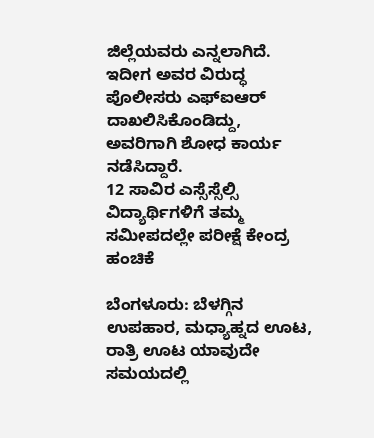ಜಿಲ್ಲೆಯವರು ಎನ್ನಲಾಗಿದೆ. ಇದೀಗ ಅವರ ವಿರುದ್ಧ ಪೊಲೀಸರು ಎಫ್ಐಆರ್ ದಾಖಲಿಸಿಕೊಂಡಿದ್ದು, ಅವರಿಗಾಗಿ ಶೋಧ ಕಾರ್ಯ ನಡೆಸಿದ್ದಾರೆ.
12 ಸಾವಿರ ಎಸ್ಸೆಸ್ಸೆಲ್ಸಿ ವಿದ್ಯಾರ್ಥಿಗಳಿಗೆ ತಮ್ಮ ಸಮೀಪದಲ್ಲೇ ಪರೀಕ್ಷೆ ಕೇಂದ್ರ ಹಂಚಿಕೆ

ಬೆಂಗಳೂರು: ಬೆಳಗ್ಗಿನ ಉಪಹಾರ, ಮಧ್ಯಾಹ್ನದ ಊಟ, ರಾತ್ರಿ ಊಟ ಯಾವುದೇ ಸಮಯದಲ್ಲಿ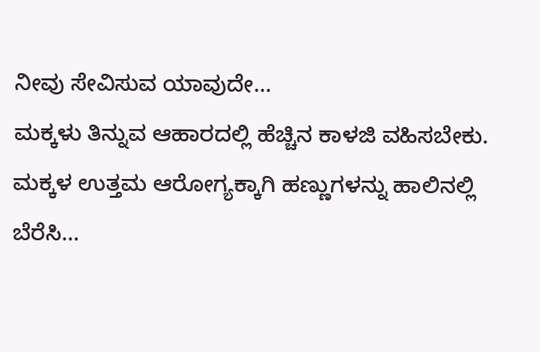ನೀವು ಸೇವಿಸುವ ಯಾವುದೇ…
ಮಕ್ಕಳು ತಿನ್ನುವ ಆಹಾರದಲ್ಲಿ ಹೆಚ್ಚಿನ ಕಾಳಜಿ ವಹಿಸಬೇಕು. ಮಕ್ಕಳ ಉತ್ತಮ ಆರೋಗ್ಯಕ್ಕಾಗಿ ಹಣ್ಣುಗಳನ್ನು ಹಾಲಿನಲ್ಲಿ ಬೆರೆಸಿ…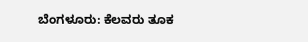ಬೆಂಗಳೂರು: ಕೆಲವರು ತೂಕ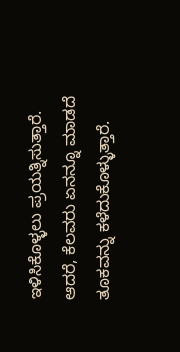ಇಳಿಸಿಕೊಳ್ಳಲು ಪ್ರಯತ್ನಿಸುತ್ತಾರೆ. ಆದರೆ, ಕೆಲವರು ಏನನ್ನೂ ಮಾಡದೆ ತೂಕವನ್ನು ಕಳೆದುಕೊಳ್ಳುತ್ತಾರೆ.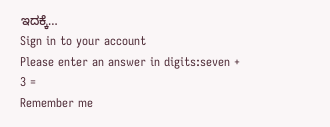ಇದಕ್ಕೆ…
Sign in to your account
Please enter an answer in digits:seven + 3 =
Remember me